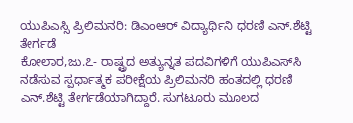ಯುಪಿಎಸ್ಸಿ ಪ್ರಿಲಿಮನರಿ: ಡಿಎಂಆರ್ ವಿದ್ಯಾರ್ಥಿನಿ ಧರಣಿ ಎನ್.ಶೆಟ್ಟಿ ತೇರ್ಗಡೆ
ಕೋಲಾರ,ಜು.೭- ರಾಷ್ಟ್ರದ ಅತ್ಯುನ್ನತ ಪದವಿಗಳಿಗೆ ಯುಪಿಎಸ್‌ಸಿ ನಡೆಸುವ ಸ್ಪರ್ಧಾತ್ಮಕ ಪರೀಕ್ಷೆಯ ಪ್ರಿಲಿಮನರಿ ಹಂತದಲ್ಲಿ ಧರಣಿ ಎನ್.ಶೆಟ್ಟಿ ತೇರ್ಗಡೆಯಾಗಿದ್ದಾರೆ. ಸುಗಟೂರು ಮೂಲದ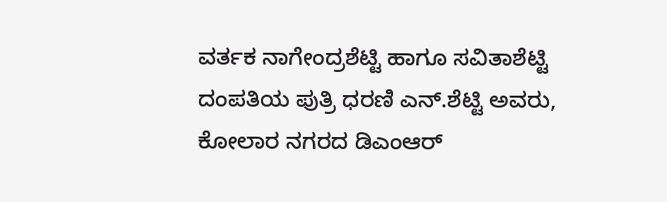ವರ್ತಕ ನಾಗೇಂದ್ರಶೆಟ್ಟಿ ಹಾಗೂ ಸವಿತಾಶೆಟ್ಟಿ ದಂಪತಿಯ ಪುತ್ರಿ ಧರಣಿ ಎನ್.ಶೆಟ್ಟಿ ಅವರು, ಕೋಲಾರ ನಗರದ ಡಿಎಂಆರ್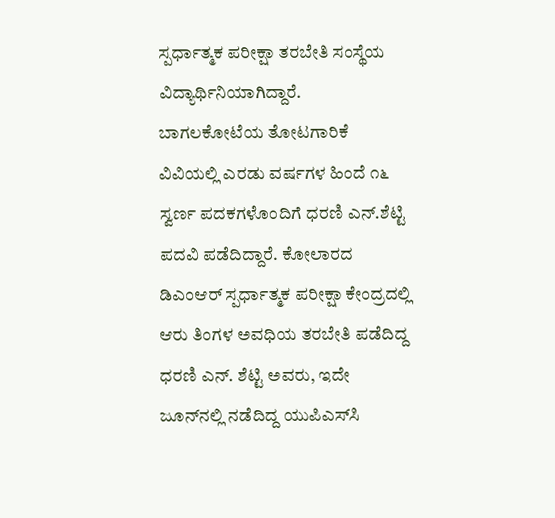ಸ್ಪರ್ಧಾತ್ಮಕ ಪರೀಕ್ಷಾ ತರಬೇತಿ ಸಂಸ್ಥೆಯ ವಿದ್ಯಾರ್ಥಿನಿಯಾಗಿದ್ದಾರೆ.
ಬಾಗಲಕೋಟೆಯ ತೋಟಗಾರಿಕೆ ವಿವಿಯಲ್ಲಿ ಎರಡು ವರ್ಷಗಳ ಹಿಂದೆ ೧೬ ಸ್ವರ್ಣ ಪದಕಗಳೊಂದಿಗೆ ಧರಣಿ ಎನ್.ಶೆಟ್ಟಿ ಪದವಿ ಪಡೆದಿದ್ದಾರೆ. ಕೋಲಾರದ ಡಿಎಂಆರ್ ಸ್ಪರ್ಧಾತ್ಮಕ ಪರೀಕ್ಷಾ ಕೇಂದ್ರದಲ್ಲಿ ಆರು ತಿಂಗಳ ಅವಧಿಯ ತರಬೇತಿ ಪಡೆದಿದ್ದ ಧರಣಿ ಎನ್. ಶೆಟ್ಟಿ ಅವರು, ಇದೇ ಜೂನ್‌ನಲ್ಲಿ ನಡೆದಿದ್ದ ಯುಪಿಎಸ್‌ಸಿ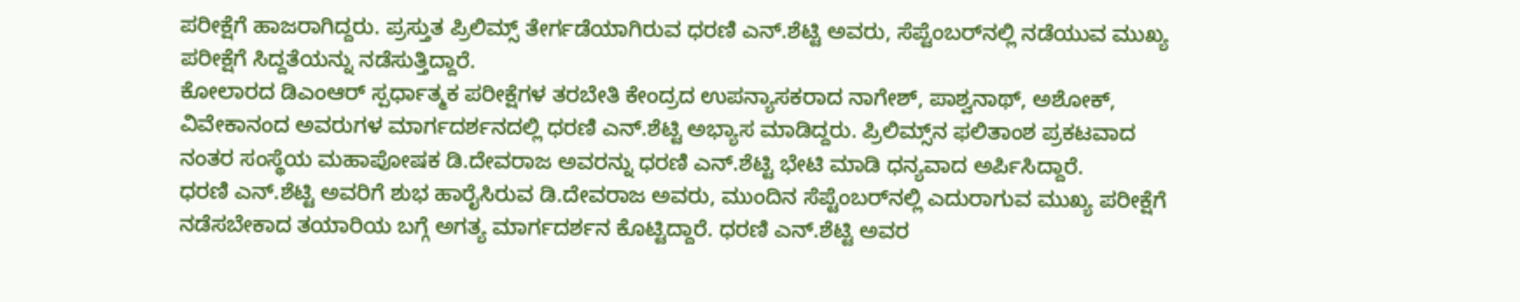ಪರೀಕ್ಷೆಗೆ ಹಾಜರಾಗಿದ್ದರು. ಪ್ರಸ್ತುತ ಪ್ರಿಲಿಮ್ಸ್ ತೇರ್ಗಡೆಯಾಗಿರುವ ಧರಣಿ ಎನ್.ಶೆಟ್ಟಿ ಅವರು, ಸೆಪ್ಟೆಂಬರ್‌ನಲ್ಲಿ ನಡೆಯುವ ಮುಖ್ಯ ಪರೀಕ್ಷೆಗೆ ಸಿದ್ದತೆಯನ್ನು ನಡೆಸುತ್ತಿದ್ದಾರೆ.
ಕೋಲಾರದ ಡಿಎಂಆರ್ ಸ್ಪರ್ಧಾತ್ಮಕ ಪರೀಕ್ಷೆಗಳ ತರಬೇತಿ ಕೇಂದ್ರದ ಉಪನ್ಯಾಸಕರಾದ ನಾಗೇಶ್, ಪಾಶ್ವನಾಥ್, ಅಶೋಕ್, ವಿವೇಕಾನಂದ ಅವರುಗಳ ಮಾರ್ಗದರ್ಶನದಲ್ಲಿ ಧರಣಿ ಎನ್.ಶೆಟ್ಟಿ ಅಭ್ಯಾಸ ಮಾಡಿದ್ದರು. ಪ್ರಿಲಿಮ್ಸ್‌ನ ಫಲಿತಾಂಶ ಪ್ರಕಟವಾದ ನಂತರ ಸಂಸ್ಥೆಯ ಮಹಾಪೋಷಕ ಡಿ.ದೇವರಾಜ ಅವರನ್ನು ಧರಣಿ ಎನ್.ಶೆಟ್ಟಿ ಭೇಟಿ ಮಾಡಿ ಧನ್ಯವಾದ ಅರ್ಪಿಸಿದ್ದಾರೆ.
ಧರಣಿ ಎನ್.ಶೆಟ್ಟಿ ಅವರಿಗೆ ಶುಭ ಹಾರೈಸಿರುವ ಡಿ.ದೇವರಾಜ ಅವರು, ಮುಂದಿನ ಸೆಪ್ಟೆಂಬರ್‌ನಲ್ಲಿ ಎದುರಾಗುವ ಮುಖ್ಯ ಪರೀಕ್ಷೆಗೆ ನಡೆಸಬೇಕಾದ ತಯಾರಿಯ ಬಗ್ಗೆ ಅಗತ್ಯ ಮಾರ್ಗದರ್ಶನ ಕೊಟ್ಟಿದ್ದಾರೆ. ಧರಣಿ ಎನ್.ಶೆಟ್ಟಿ ಅವರ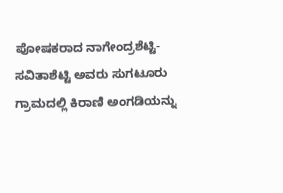ಪೋಷಕರಾದ ನಾಗೇಂದ್ರಶೆಟ್ಟಿ-ಸವಿತಾಶೆಟ್ಟಿ ಅವರು ಸುಗಟೂರು ಗ್ರಾಮದಲ್ಲಿ ಕಿರಾಣಿ ಅಂಗಡಿಯನ್ನು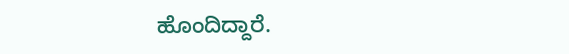ಹೊಂದಿದ್ದಾರೆ.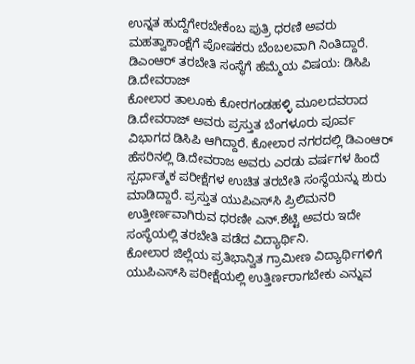ಉನ್ನತ ಹುದ್ದೆಗೇರಬೇಕೆಂಬ ಪುತ್ರಿ ಧರಣಿ ಅವರು ಮಹತ್ವಾಕಾಂಕ್ಷೆಗೆ ಪೋಷಕರು ಬೆಂಬಲವಾಗಿ ನಿಂತಿದ್ದಾರೆ.
ಡಿಎಂಆರ್ ತರಬೇತಿ ಸಂಸ್ಥೆಗೆ ಹೆಮ್ಮೆಯ ವಿಷಯ: ಡಿಸಿಪಿ ಡಿ.ದೇವರಾಜ್
ಕೋಲಾರ ತಾಲೂಕು ಕೋರಗಂಡಹಳ್ಳಿ ಮೂಲದವರಾದ ಡಿ.ದೇವರಾಜ್ ಅವರು ಪ್ರಸ್ತುತ ಬೆಂಗಳೂರು ಪೂರ್ವ ವಿಭಾಗದ ಡಿಸಿಪಿ ಆಗಿದ್ದಾರೆ. ಕೋಲಾರ ನಗರದಲ್ಲಿ ಡಿಎಂಆರ್ ಹೆಸರಿನಲ್ಲಿ ಡಿ.ದೇವರಾಜ ಅವರು ಎರಡು ವರ್ಷಗಳ ಹಿಂದೆ ಸ್ಪರ್ಧಾತ್ಮಕ ಪರೀಕ್ಷೆಗಳ ಉಚಿತ ತರಬೇತಿ ಸಂಸ್ಥೆಯನ್ನು ಶುರು ಮಾಡಿದ್ದಾರೆ. ಪ್ರಸ್ತುತ ಯುಪಿಎಸ್‌ಸಿ ಪ್ರಿಲಿಮನರಿ ಉತ್ತೀರ್ಣವಾಗಿರುವ ಧರಣೀ ಎನ್.ಶೆಟ್ಟಿ ಅವರು ಇದೇ ಸಂಸ್ಥೆಯಲ್ಲಿ ತರಬೇತಿ ಪಡೆದ ವಿದ್ಯಾರ್ಥಿನಿ.
ಕೋಲಾರ ಜಿಲ್ಲೆಯ ಪ್ರತಿಭಾನ್ವಿತ ಗ್ರಾಮೀಣ ವಿದ್ಯಾರ್ಥಿಗಳಿಗೆ ಯುಪಿಎಸ್‌ಸಿ ಪರೀಕ್ಷೆಯಲ್ಲಿ ಉತ್ತಿರ್ಣರಾಗಬೇಕು ಎನ್ನುವ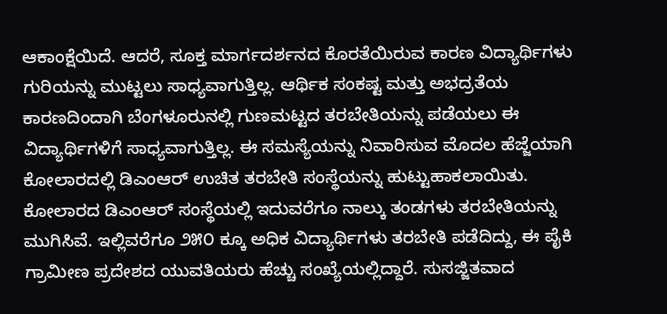ಆಕಾಂಕ್ಷೆಯಿದೆ. ಆದರೆ, ಸೂಕ್ತ ಮಾರ್ಗದರ್ಶನದ ಕೊರತೆಯಿರುವ ಕಾರಣ ವಿದ್ಯಾರ್ಥಿಗಳು ಗುರಿಯನ್ನು ಮುಟ್ಟಲು ಸಾಧ್ಯವಾಗುತ್ತಿಲ್ಲ. ಆರ್ಥಿಕ ಸಂಕಷ್ಟ ಮತ್ತು ಅಭದ್ರತೆಯ ಕಾರಣದಿಂದಾಗಿ ಬೆಂಗಳೂರುನಲ್ಲಿ ಗುಣಮಟ್ಟದ ತರಬೇತಿಯನ್ನು ಪಡೆಯಲು ಈ ವಿದ್ಯಾರ್ಥಿಗಳಿಗೆ ಸಾಧ್ಯವಾಗುತ್ತಿಲ್ಲ. ಈ ಸಮಸ್ಯೆಯನ್ನು ನಿವಾರಿಸುವ ಮೊದಲ ಹೆಜ್ಜೆಯಾಗಿ ಕೋಲಾರದಲ್ಲಿ ಡಿಎಂಆರ್ ಉಚಿತ ತರಬೇತಿ ಸಂಸ್ಥೆಯನ್ನು ಹುಟ್ಟುಹಾಕಲಾಯಿತು.
ಕೋಲಾರದ ಡಿಎಂಆರ್ ಸಂಸ್ಥೆಯಲ್ಲಿ ಇದುವರೆಗೂ ನಾಲ್ಕು ತಂಡಗಳು ತರಬೇತಿಯನ್ನು ಮುಗಿಸಿವೆ. ಇಲ್ಲಿವರೆಗೂ ೨೫೦ ಕ್ಕೂ ಅಧಿಕ ವಿದ್ಯಾರ್ಥಿಗಳು ತರಬೇತಿ ಪಡೆದಿದ್ದು, ಈ ಪೈಕಿ ಗ್ರಾಮೀಣ ಪ್ರದೇಶದ ಯುವತಿಯರು ಹೆಚ್ಚು ಸಂಖ್ಯೆಯಲ್ಲಿದ್ದಾರೆ. ಸುಸಜ್ಜಿತವಾದ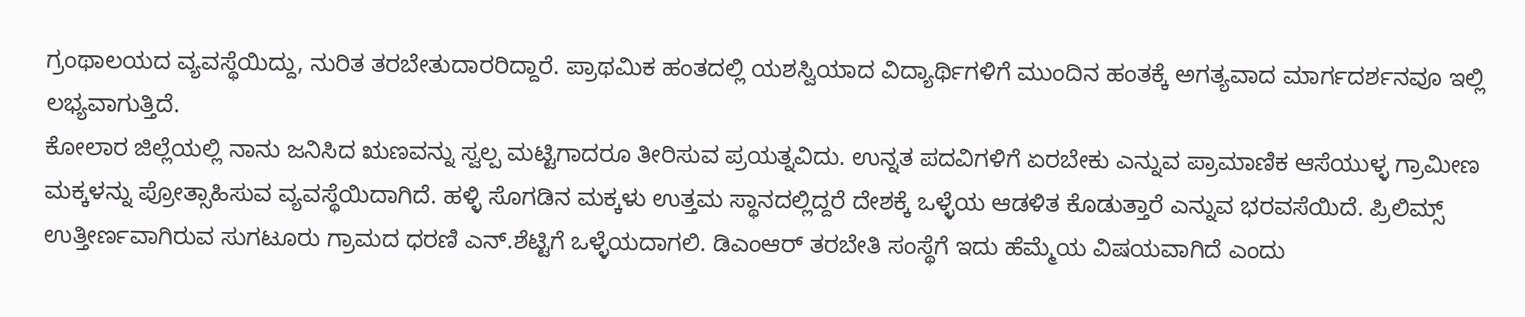ಗ್ರಂಥಾಲಯದ ವ್ಯವಸ್ಥೆಯಿದ್ದು, ನುರಿತ ತರಬೇತುದಾರರಿದ್ದಾರೆ. ಪ್ರಾಥಮಿಕ ಹಂತದಲ್ಲಿ ಯಶಸ್ವಿಯಾದ ವಿದ್ಯಾರ್ಥಿಗಳಿಗೆ ಮುಂದಿನ ಹಂತಕ್ಕೆ ಅಗತ್ಯವಾದ ಮಾರ್ಗದರ್ಶನವೂ ಇಲ್ಲಿ ಲಭ್ಯವಾಗುತ್ತಿದೆ.
ಕೋಲಾರ ಜಿಲ್ಲೆಯಲ್ಲಿ ನಾನು ಜನಿಸಿದ ಋಣವನ್ನು ಸ್ವಲ್ಪ ಮಟ್ಟಿಗಾದರೂ ತೀರಿಸುವ ಪ್ರಯತ್ನವಿದು. ಉನ್ನತ ಪದವಿಗಳಿಗೆ ಏರಬೇಕು ಎನ್ನುವ ಪ್ರಾಮಾಣಿಕ ಆಸೆಯುಳ್ಳ ಗ್ರಾಮೀಣ ಮಕ್ಕಳನ್ನು ಪ್ರೋತ್ಸಾಹಿಸುವ ವ್ಯವಸ್ಥೆಯಿದಾಗಿದೆ. ಹಳ್ಳಿ ಸೊಗಡಿನ ಮಕ್ಕಳು ಉತ್ತಮ ಸ್ಥಾನದಲ್ಲಿದ್ದರೆ ದೇಶಕ್ಕೆ ಒಳ್ಳೆಯ ಆಡಳಿತ ಕೊಡುತ್ತಾರೆ ಎನ್ನುವ ಭರವಸೆಯಿದೆ. ಪ್ರಿಲಿಮ್ಸ್ ಉತ್ತೀರ್ಣವಾಗಿರುವ ಸುಗಟೂರು ಗ್ರಾಮದ ಧರಣಿ ಎನ್.ಶೆಟ್ಟಿಗೆ ಒಳ್ಳೆಯದಾಗಲಿ. ಡಿಎಂಆರ್ ತರಬೇತಿ ಸಂಸ್ಥೆಗೆ ಇದು ಹೆಮ್ಮೆಯ ವಿಷಯವಾಗಿದೆ ಎಂದು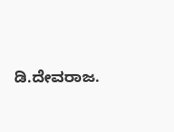ಡಿ.ದೇವರಾಜ.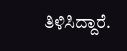ತಿಳಿಸಿದ್ದಾರೆ.